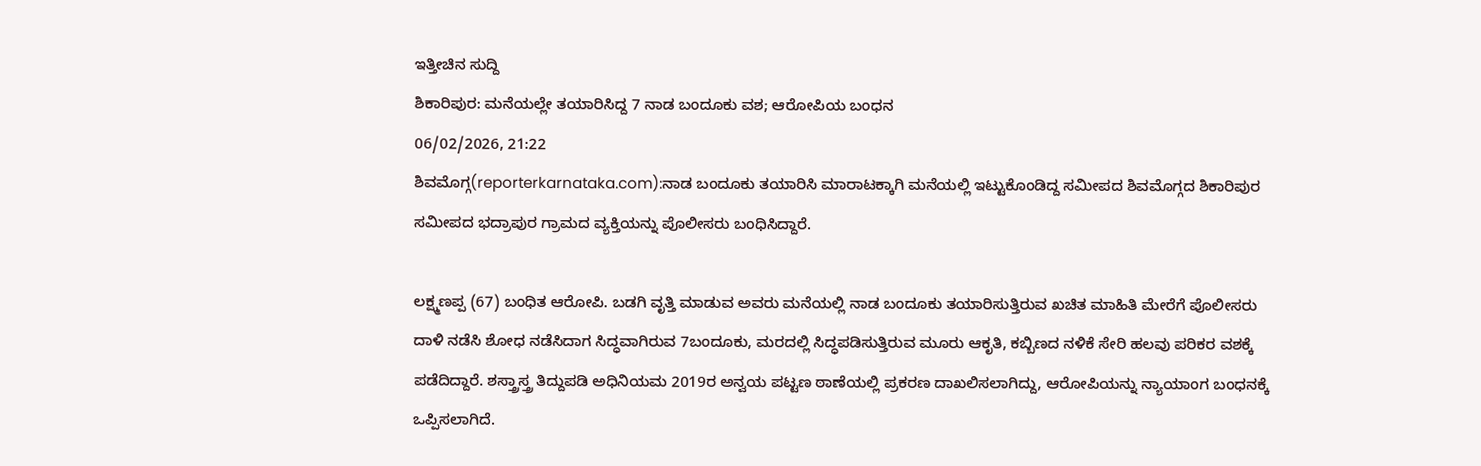ಇತ್ತೀಚಿನ ಸುದ್ದಿ
ಶಿಕಾರಿಪುರ: ಮನೆಯಲ್ಲೇ ತಯಾರಿಸಿದ್ದ 7 ನಾಡ ಬಂದೂಕು ವಶ; ಆರೋಪಿಯ ಬಂಧನ
06/02/2026, 21:22
ಶಿವಮೊಗ್ಗ(reporterkarnataka.com):ನಾಡ ಬಂದೂಕು ತಯಾರಿಸಿ ಮಾರಾಟಕ್ಕಾಗಿ ಮನೆಯಲ್ಲಿ ಇಟ್ಟುಕೊಂಡಿದ್ದ ಸಮೀಪದ ಶಿವಮೊಗ್ಗದ ಶಿಕಾರಿಪುರ ಸಮೀಪದ ಭದ್ರಾಪುರ ಗ್ರಾಮದ ವ್ಯಕ್ತಿಯನ್ನು ಪೊಲೀಸರು ಬಂಧಿಸಿದ್ದಾರೆ.

ಲಕ್ಷ್ಮಣಪ್ಪ (67) ಬಂಧಿತ ಆರೋಪಿ. ಬಡಗಿ ವೃತ್ತಿ ಮಾಡುವ ಅವರು ಮನೆಯಲ್ಲಿ ನಾಡ ಬಂದೂಕು ತಯಾರಿಸುತ್ತಿರುವ ಖಚಿತ ಮಾಹಿತಿ ಮೇರೆಗೆ ಪೊಲೀಸರು ದಾಳಿ ನಡೆಸಿ ಶೋಧ ನಡೆಸಿದಾಗ ಸಿದ್ಧವಾಗಿರುವ 7ಬಂದೂಕು, ಮರದಲ್ಲಿ ಸಿದ್ಧಪಡಿಸುತ್ತಿರುವ ಮೂರು ಆಕೃತಿ, ಕಬ್ಬಿಣದ ನಳಿಕೆ ಸೇರಿ ಹಲವು ಪರಿಕರ ವಶಕ್ಕೆ ಪಡೆದಿದ್ದಾರೆ. ಶಸ್ತ್ರಾಸ್ತ್ರ ತಿದ್ದುಪಡಿ ಅಧಿನಿಯಮ 2019ರ ಅನ್ವಯ ಪಟ್ಟಣ ಠಾಣೆಯಲ್ಲಿ ಪ್ರಕರಣ ದಾಖಲಿಸಲಾಗಿದ್ದು, ಆರೋಪಿಯನ್ನು ನ್ಯಾಯಾಂಗ ಬಂಧನಕ್ಕೆ ಒಪ್ಪಿಸಲಾಗಿದೆ.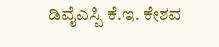ಡಿವೈಎಸ್ಪಿ ಕೆ.ಇ. ಕೇಶವ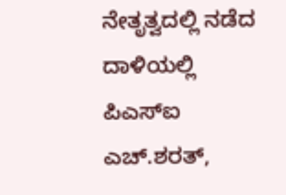ನೇತೃತ್ವದಲ್ಲಿ ನಡೆದ ದಾಳಿಯಲ್ಲಿ ಪಿಎಸ್ಐ ಎಚ್.ಶರತ್,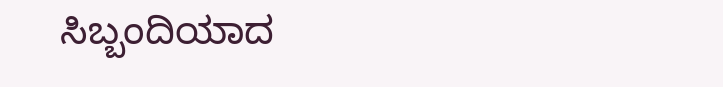ಸಿಬ್ಬಂದಿಯಾದ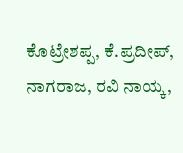ಕೊಟ್ರೇಶಪ್ಪ, ಕೆ.ಪ್ರದೀಪ್, ನಾಗರಾಜ, ರವಿ ನಾಯ್ಕ,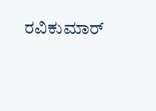ರವಿಕುಮಾರ್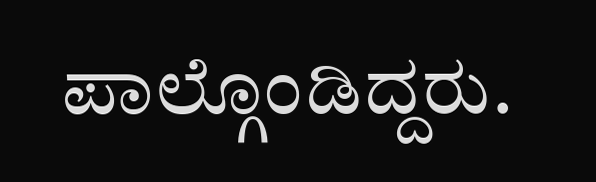ಪಾಲ್ಗೊಂಡಿದ್ದರು.